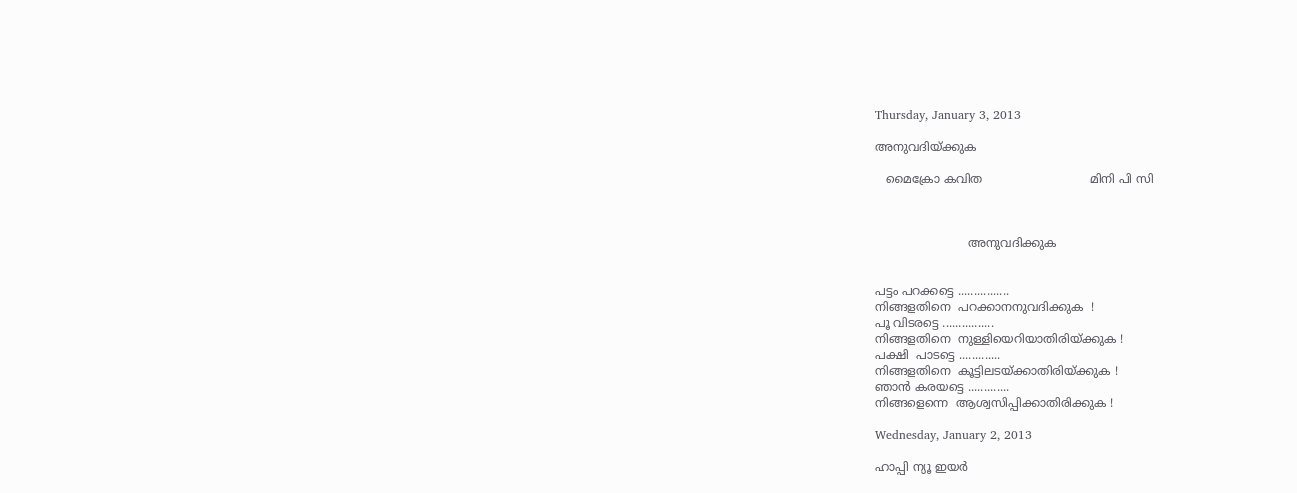Thursday, January 3, 2013

അനുവദിയ്ക്കുക

   മൈക്രോ കവിത                             മിനി പി സി



                         അനുവദിക്കുക


പട്ടം പറക്കട്ടെ ................
നിങ്ങളതിനെ  പറക്കാനനുവദിക്കുക  !
പൂ വിടരട്ടെ ................
നിങ്ങളതിനെ  നുള്ളിയെറിയാതിരിയ്ക്കുക !
പക്ഷി  പാടട്ടെ .............
നിങ്ങളതിനെ  കൂട്ടിലടയ്ക്കാതിരിയ്ക്കുക !
ഞാന്‍ കരയട്ടെ .............
നിങ്ങളെന്നെ  ആശ്വസിപ്പിക്കാതിരിക്കുക !

Wednesday, January 2, 2013

ഹാപ്പി ന്യൂ ഇയര്‍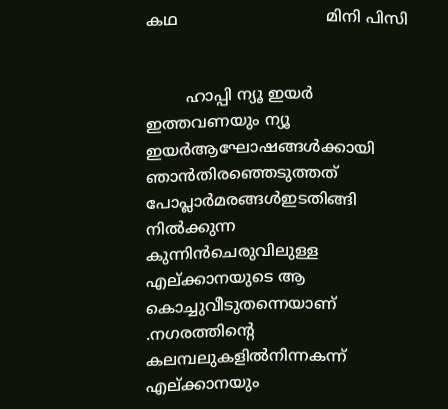കഥ                              മിനി പിസി


        ഹാപ്പി ന്യൂ ഇയര്‍
ഇത്തവണയും ന്യൂ ഇയര്‍ആഘോഷങ്ങള്‍ക്കായി ഞാന്‍തിരഞ്ഞെടുത്തത് പോപ്ലാര്‍മരങ്ങള്‍ഇടതിങ്ങി നില്‍ക്കുന്ന കുന്നിന്‍ചെരുവിലുള്ള എല്ക്കാനയുടെ ആ കൊച്ചുവീടുതന്നെയാണ് .നഗരത്തിന്‍റെ കലമ്പലുകളില്‍നിന്നകന്ന് എല്ക്കാനയും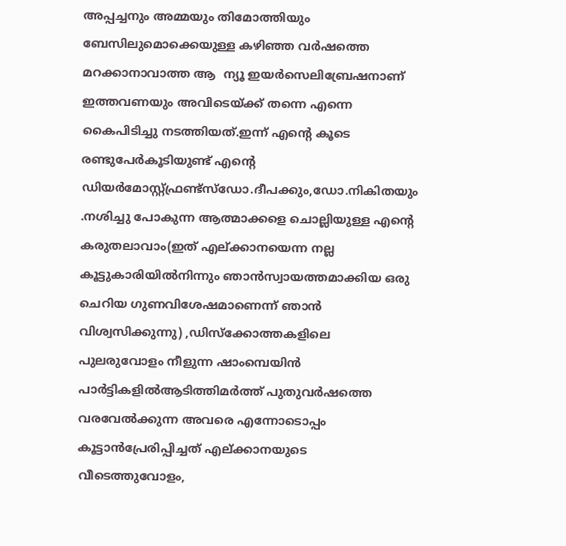അപ്പച്ചനും അമ്മയും തിമോത്തിയും ബേസിലുമൊക്കെയുള്ള കഴിഞ്ഞ വര്‍ഷത്തെ മറക്കാനാവാത്ത ആ  ന്യൂ ഇയര്‍സെലിബ്രേഷനാണ് ഇത്തവണയും അവിടെയ്ക്ക് തന്നെ എന്നെ കൈപിടിച്ചു നടത്തിയത്.ഇന്ന് എന്‍റെ കൂടെ രണ്ടുപേര്‍കൂടിയുണ്ട് എന്‍റെ ഡിയര്‍മോസ്റ്റ്‌ഫ്രണ്ട്സ്‌ഡോ.ദീപക്കും,ഡോ.നികിതയും .നശിച്ചു പോകുന്ന ആത്മാക്കളെ ചൊല്ലിയുള്ള എന്‍റെ കരുതലാവാം(ഇത് എല്ക്കാനയെന്ന നല്ല കൂട്ടുകാരിയില്‍നിന്നും ഞാന്‍സ്വായത്തമാക്കിയ ഒരു ചെറിയ ഗുണവിശേഷമാണെന്ന് ഞാന്‍ വിശ്വസിക്കുന്നു) ,ഡിസ്ക്കോത്തകളിലെ പുലരുവോളം നീളുന്ന ഷാംമ്പെയിന്‍ പാര്‍ട്ടികളില്‍ആടിത്തിമര്‍ത്ത് പുതുവര്‍ഷത്തെ വരവേല്‍ക്കുന്ന അവരെ എന്നോടൊപ്പം കൂട്ടാന്‍പ്രേരിപ്പിച്ചത് എല്ക്കാനയുടെ വീടെത്തുവോളം,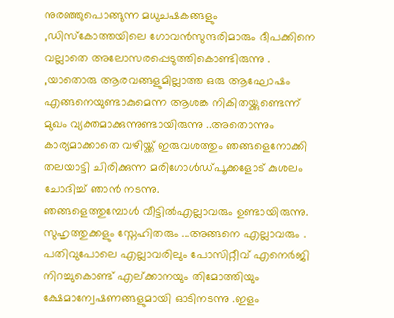നുരഞ്ഞുപൊങ്ങുന്ന മധുചഷകങ്ങളും ,ഡിസ്കോത്തയിലെ ഗോവന്‍സുന്ദരിമാരും ദീപക്കിനെ വല്ലാതെ അലോസരപ്പെടുത്തികൊണ്ടിരുന്നു . ,യാതൊരു ആരവങ്ങളുമില്ലാത്ത ഒരു ആഘോഷം എങ്ങനെയുണ്ടാകുമെന്ന ആശങ്ക നികിതയ്ക്കുണ്ടെന്ന് മുഖം വ്യക്തമാക്കുന്നുണ്ടായിരുന്നു ..അതൊന്നും കാര്യമാക്കാതെ വഴിയ്ക്ക് ഇരുവശത്തും ഞങ്ങളെനോക്കി തലയാട്ടി ചിരിക്കുന്ന മരിഗോള്‍ഡ്‌പൂക്കളോട് കുശലം ചോദിച്ച് ഞാന്‍ നടന്നു.
ഞങ്ങളെത്തുമ്പോള്‍ വീട്ടില്‍എല്ലാവരും ഉണ്ടായിരുന്നു. സുഹൃത്തുക്കളും സ്നേഹിതരും ...അങ്ങനെ എല്ലാവരും .
പതിവുപോലെ എല്ലാവരിലും പോസിറ്റീവ് എനെര്‍ജി നിറച്ചുകൊണ്ട് എല്ക്കാനയും തിമോത്തിയും ക്ഷേമാന്വേഷണങ്ങളുമായി ഓടിനടന്നു .ഇളം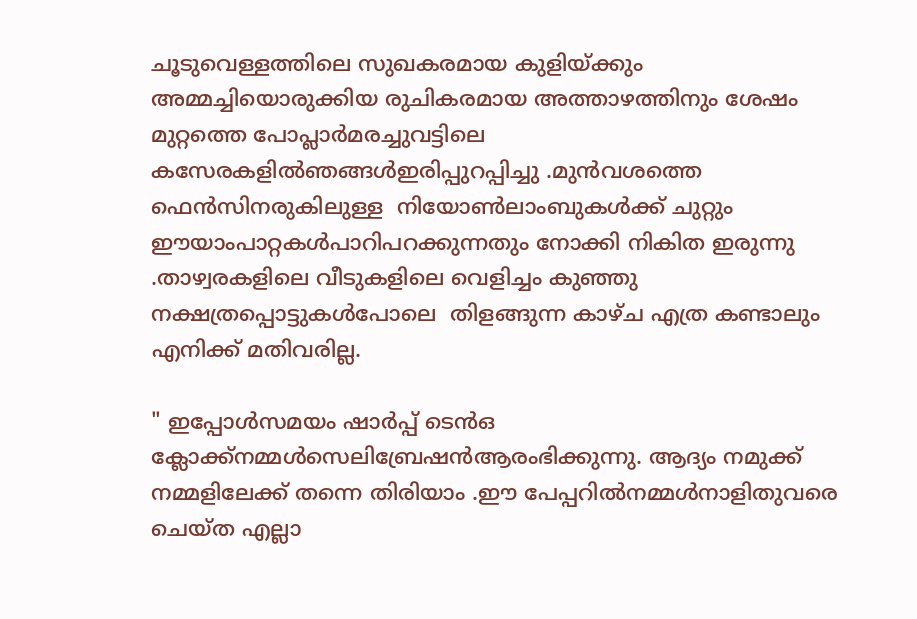ചൂടുവെള്ളത്തിലെ സുഖകരമായ കുളിയ്ക്കും അമ്മച്ചിയൊരുക്കിയ രുചികരമായ അത്താഴത്തിനും ശേഷം മുറ്റത്തെ പോപ്ലാര്‍മരച്ചുവട്ടിലെ കസേരകളില്‍ഞങ്ങള്‍ഇരിപ്പുറപ്പിച്ചു .മുന്‍വശത്തെ ഫെന്‍സിനരുകിലുള്ള  നിയോണ്‍ലാംബുകള്‍ക്ക് ചുറ്റും ഈയാംപാറ്റകള്‍പാറിപറക്കുന്നതും നോക്കി നികിത ഇരുന്നു .താഴ്വരകളിലെ വീടുകളിലെ വെളിച്ചം കുഞ്ഞു നക്ഷത്രപ്പൊട്ടുകള്‍പോലെ  തിളങ്ങുന്ന കാഴ്ച എത്ര കണ്ടാലും എനിക്ക് മതിവരില്ല.

" ഇപ്പോള്‍സമയം ഷാര്‍പ്പ് ടെന്‍ഒ ക്ലോക്ക്‌നമ്മള്‍സെലിബ്രേഷന്‍ആരംഭിക്കുന്നു. ആദ്യം നമുക്ക് നമ്മളിലേക്ക് തന്നെ തിരിയാം .ഈ പേപ്പറില്‍നമ്മള്‍നാളിതുവരെ ചെയ്ത എല്ലാ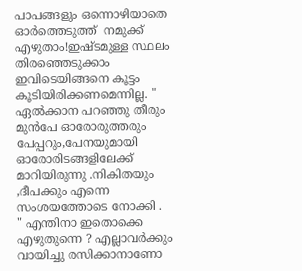പാപങ്ങളും ഒന്നൊഴിയാതെ ഓര്‍ത്തെടുത്ത്  നമുക്ക് എഴുതാം!ഇഷ്ടമുള്ള സ്ഥലം തിരഞ്ഞെടുക്കാം ഇവിടെയിങ്ങനെ കൂട്ടം കൂടിയിരിക്കണമെന്നില്ല. "
ഏല്‍ക്കാന പറഞ്ഞു തീരും മുന്‍പേ ഓരോരുത്തരും പേപ്പറും,പേനയുമായി ഓരോരിടങ്ങളിലേക്ക് മാറിയിരുന്നു .നികിതയും ,ദീപക്കും എന്നെ സംശയത്തോടെ നോക്കി .
" എന്തിനാ ഇതൊക്കെ എഴുതുന്നെ ? എല്ലാവര്‍ക്കും വായിച്ചു രസിക്കാനാണോ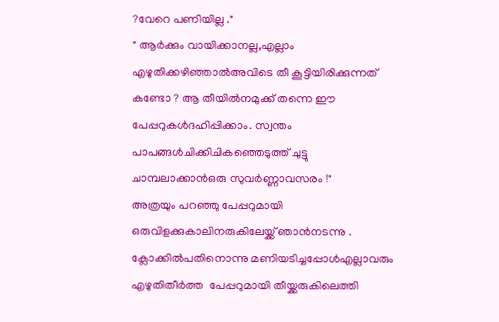?വേറെ പണിയില്ല ."
" ആര്‍ക്കും വായിക്കാനല്ല,എല്ലാം എഴുതിക്കഴിഞ്ഞാല്‍അവിടെ തീ കൂട്ടിയിരിക്കുന്നത് കണ്ടോ ? ആ തീയില്‍നമുക്ക് തന്നെ ഈ പേപ്പറുകള്‍ദഹിപ്പിക്കാം. സ്വന്തം പാപങ്ങള്‍ചിക്കിചികഞ്ഞെടുത്ത് ചുട്ടു ചാമ്പലാക്കാന്‍ഒരു സുവര്‍ണ്ണാവസരം !"
അത്രയും പറഞ്ഞു പേപ്പറുമായി ഒരുവിളക്കുകാലിനരുകിലേയ്ക്ക് ഞാന്‍നടന്നു . ക്ലോക്കില്‍പതിനൊന്നു മണിയടിച്ചപ്പോള്‍എല്ലാവരും എഴുതിതീര്‍ത്ത  പേപ്പറുമായി തീയ്ക്കരുകിലെത്തി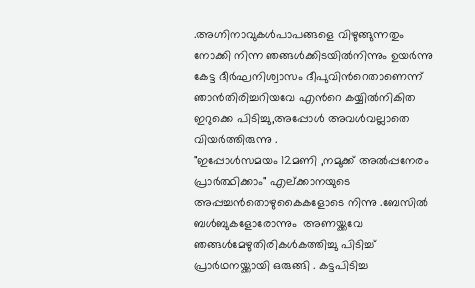.അഗ്നിനാവുകള്‍പാപങ്ങളെ വിഴുങ്ങുന്നതും നോക്കി നിന്ന ഞങ്ങള്‍ക്കിടയില്‍നിന്നും ഉയര്‍ന്നു കേട്ട ദീര്‍ഘനിശ്വാസം ദീപുവിന്‍റെതാണെന്ന് ഞാന്‍തിരിച്ചറിയവേ എന്‍റെ കയ്യില്‍നികിത ഇറുക്കെ പിടിച്ചു,അപ്പോള്‍ അവള്‍വല്ലാതെ വിയര്‍ത്തിരുന്നു .
"ഇപ്പോള്‍സമയം 12മണി ,നമുക്ക് അല്‍പ്പനേരം പ്രാര്‍ത്ഥിക്കാം" എല്ക്കാനയുടെ അപ്പച്ചന്‍തൊഴുകൈകളോടെ നിന്നു .ബേസില്‍ ബള്‍ബുകളോരോന്നും  അണയ്ക്കവേ ഞങ്ങള്‍മേഴുതിരികള്‍കത്തിച്ചു പിടിച്ച് പ്രാര്‍ഥനയ്ക്കായി ഒരുങ്ങി . കട്ടപിടിച്ച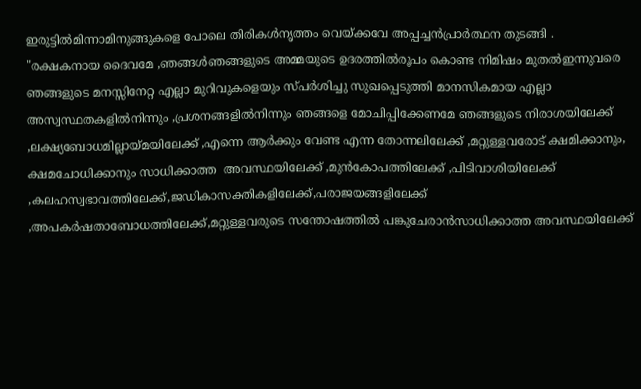ഇരുട്ടില്‍മിന്നാമിനുങ്ങുകളെ പോലെ തിരികള്‍നൃത്തം വെയ്ക്കവേ അപ്പച്ചന്‍പ്രാര്‍ത്ഥന തുടങ്ങി .
"രക്ഷകനായ ദൈവമേ ,ഞങ്ങള്‍ഞങ്ങളുടെ അമ്മയുടെ ഉദരത്തില്‍രൂപം കൊണ്ട നിമിഷം മുതല്‍ഇന്നുവരെ ഞങ്ങളുടെ മനസ്സിനേറ്റ എല്ലാ മുറിവുകളെയും സ്പര്‍ശിച്ചു സുഖപ്പെടുത്തി മാനസികമായ എല്ലാ അസ്വസ്ഥതകളില്‍നിന്നും ,പ്രശനങ്ങളില്‍നിന്നും ഞങ്ങളെ മോചിപ്പിക്കേണമേ ഞങ്ങളുടെ നിരാശയിലേക്ക് ,ലക്ഷ്യബോധമില്ലായ്മയിലേക്ക് ,എന്നെ ആര്‍ക്കും വേണ്ട എന്ന തോന്നലിലേക്ക് ,മറ്റുള്ളവരോട് ക്ഷമിക്കാനും, ക്ഷമചോധിക്കാനും സാധിക്കാത്ത  അവസ്ഥയിലേക്ക് ,മുന്‍കോപത്തിലേക്ക് ,പിടിവാശിയിലേക്ക് ,കലഹസ്വഭാവത്തിലേക്ക്,ജഡികാസക്തികളിലേക്ക്,പരാജയങ്ങളിലേക്ക് ,അപകര്‍ഷതാബോധത്തിലേക്ക്,മറ്റുള്ളവരുടെ സന്തോഷത്തില്‍ പങ്കുചേരാന്‍സാധിക്കാത്ത അവസ്ഥയിലേക്ക്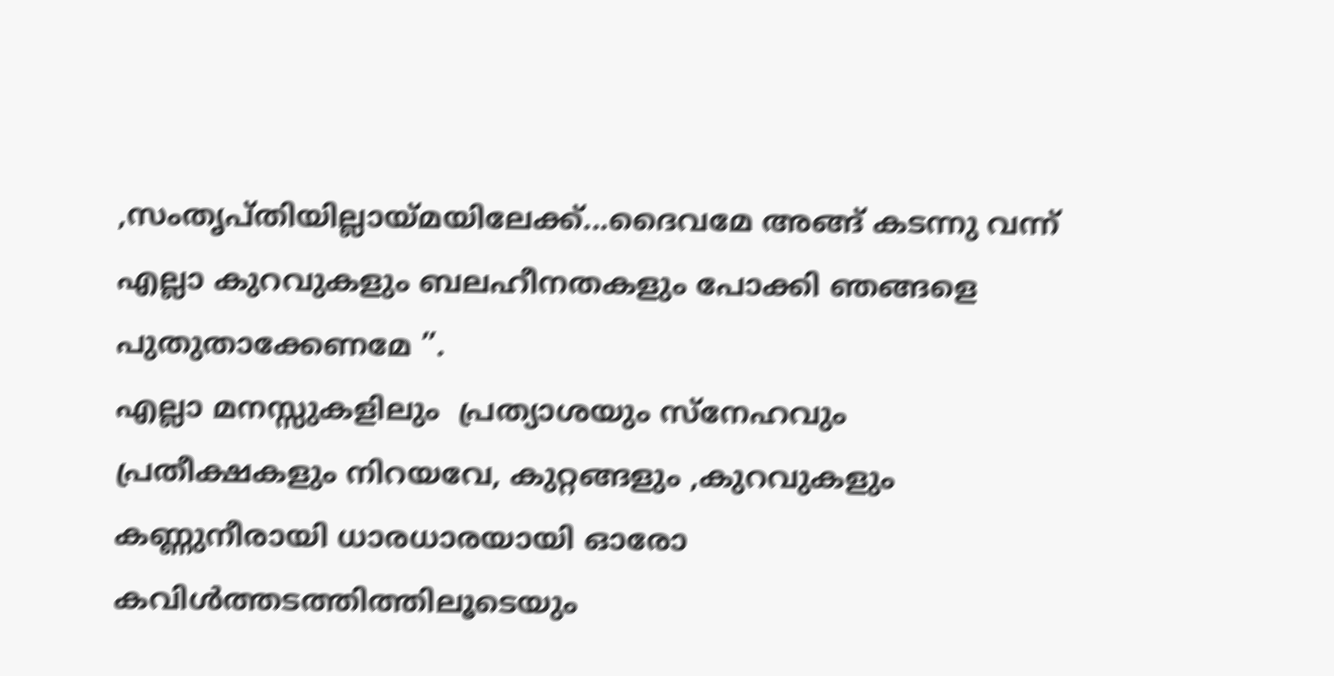,സംതൃപ്തിയില്ലായ്മയിലേക്ക്...ദൈവമേ അങ്ങ് കടന്നു വന്ന് എല്ലാ കുറവുകളും ബലഹീനതകളും പോക്കി ഞങ്ങളെ പുതുതാക്കേണമേ ”.
എല്ലാ മനസ്സുകളിലും  പ്രത്യാശയും സ്നേഹവും പ്രതീക്ഷകളും നിറയവേ, കുറ്റങ്ങളും ,കുറവുകളും കണ്ണുനീരായി ധാരധാരയായി ഓരോ കവിള്‍ത്തടത്തിത്തിലൂടെയും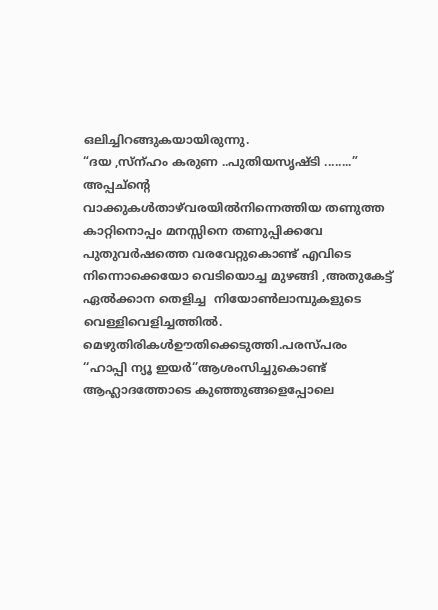ഒലിച്ചിറങ്ങുകയായിരുന്നു.
“ദയ ,സ്ന്ഹം കരുണ ..പുതിയസൃഷ്ടി ........”
അപ്പച്ന്‍റെ  വാക്കുകള്‍താഴ്‌വരയില്‍നിന്നെത്തിയ തണുത്ത കാറ്റിനൊപ്പം മനസ്സിനെ തണുപ്പിക്കവേ പുതുവര്‍ഷത്തെ വരവേറ്റുകൊണ്ട് എവിടെ നിന്നൊക്കെയോ വെടിയൊച്ച മുഴങ്ങി ,അതുകേട്ട്  ഏല്‍ക്കാന തെളിച്ച  നിയോണ്‍ലാമ്പുകളുടെ  വെള്ളിവെളിച്ചത്തില്‍.   മെഴുതിരികള്‍ഊതിക്കെടുത്തി.പരസ്പരം ‘‘ഹാപ്പി ന്യൂ ഇയര്‍‘’ആശംസിച്ചുകൊണ്ട് ആഹ്ലാദത്തോടെ കുഞ്ഞുങ്ങളെപ്പോലെ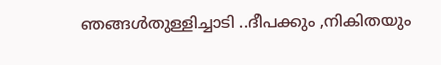ഞങ്ങള്‍തുള്ളിച്ചാടി ..ദീപക്കും ,നികിതയും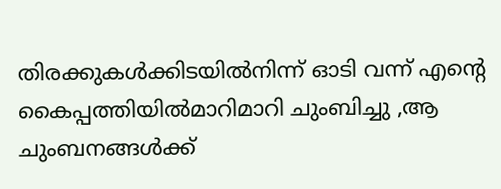തിരക്കുകള്‍ക്കിടയില്‍നിന്ന് ഓടി വന്ന് എന്‍റെ കൈപ്പത്തിയില്‍മാറിമാറി ചുംബിച്ചു ,ആ ചുംബനങ്ങള്‍ക്ക്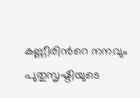കണ്ണീരിന്‍റെ നനവും പുതുസൃഷ്ടിയുടെ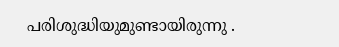പരിശുദ്ധിയുമുണ്ടായിരുന്നു .